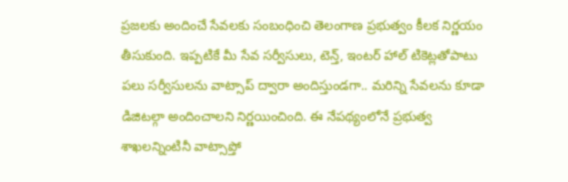ప్రజలకు అందించే సేవలకు సంబంధించి తెలంగాణ ప్రభుత్వం కీలక నిర్ణయం తీసుకుంది. ఇప్పటికే మీ సేవ సర్వీసులు, టెన్త్, ఇంటర్ హాల్ టికెట్లతోపాటు పలు సర్వీసులను వాట్సాప్ ద్వారా అందిస్తుండగా.. మరిన్ని సేవలను కూడా డిజిటల్గా అందించాలని నిర్ణయించింది. ఈ నేపథ్యంలోనే ప్రభుత్వ శాఖలన్నింటినీ వాట్సాప్తో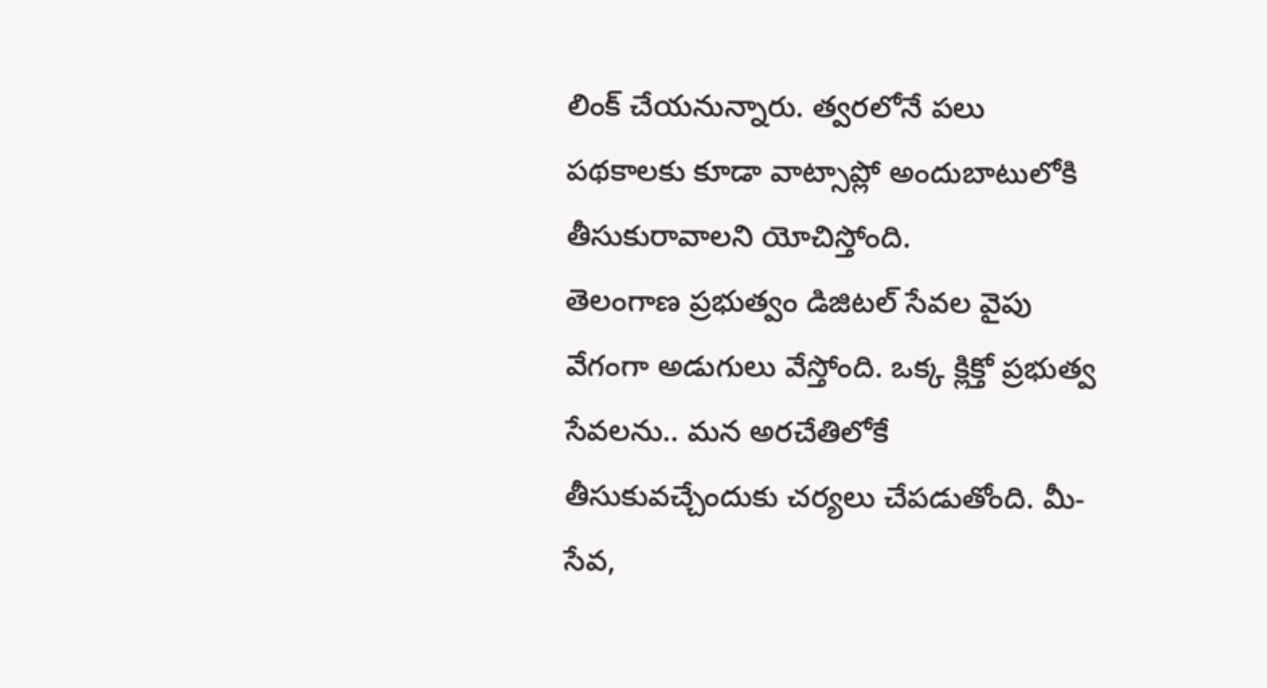లింక్ చేయనున్నారు. త్వరలోనే పలు పథకాలకు కూడా వాట్సాప్లో అందుబాటులోకి తీసుకురావాలని యోచిస్తోంది.
తెలంగాణ ప్రభుత్వం డిజిటల్ సేవల వైపు వేగంగా అడుగులు వేస్తోంది. ఒక్క క్లిక్తో ప్రభుత్వ సేవలను.. మన అరచేతిలోకే తీసుకువచ్చేందుకు చర్యలు చేపడుతోంది. మీ-సేవ,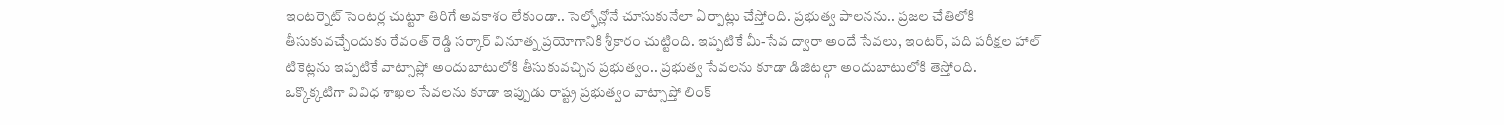ఇంటర్నెట్ సెంటర్ల చుట్టూ తిరిగే అవకాశం లేకుండా.. సెల్ఫోన్లోనే చూసుకునేలా ఏర్పాట్లు చేస్తోంది. ప్రభుత్వ పాలనను.. ప్రజల చేతిలోకి తీసుకువచ్చేందుకు రేవంత్ రెడ్డి సర్కార్ వినూత్న ప్రయోగానికి శ్రీకారం చుట్టింది. ఇప్పటికే మీ-సేవ ద్వారా అందే సేవలు, ఇంటర్, పది పరీక్షల హాల్ టికెట్లను ఇప్పటికే వాట్సాప్లో అందుబాటులోకి తీసుకువచ్చిన ప్రభుత్వం.. ప్రభుత్వ సేవలను కూడా డిజిటల్గా అందుబాటులోకి తెస్తోంది.
ఒక్కొక్కటిగా వివిధ శాఖల సేవలను కూడా ఇప్పుడు రాష్ట్ర ప్రభుత్వం వాట్సాప్తో లింక్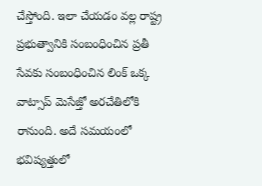చేస్తోంది. ఇలా చేయడం వల్ల రాష్ట్ర ప్రభుత్వానికి సంబంధించిన ప్రతీ సేవకు సంబంధించిన లింక్ ఒక్క వాట్సాప్ మెసేజ్తో అరచేతిలోకి రానుంది. అదే సమయంలో భవిష్యత్తులో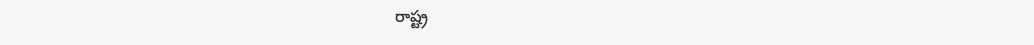రాష్ట్ర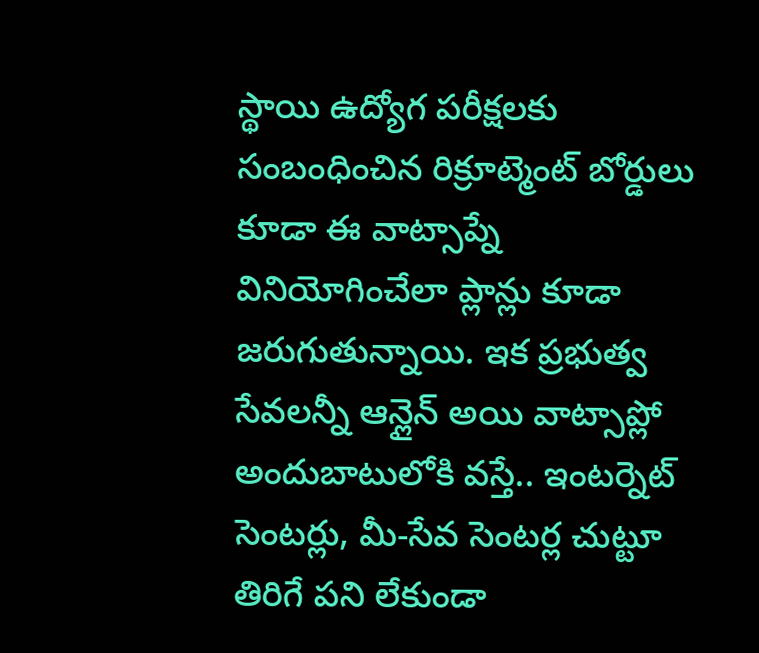స్థాయి ఉద్యోగ పరీక్షలకు సంబంధించిన రిక్రూట్మెంట్ బోర్డులు కూడా ఈ వాట్సాప్నే వినియోగించేలా ప్లాన్లు కూడా జరుగుతున్నాయి. ఇక ప్రభుత్వ సేవలన్నీ ఆన్లైన్ అయి వాట్సాప్లో అందుబాటులోకి వస్తే.. ఇంటర్నెట్ సెంటర్లు, మీ-సేవ సెంటర్ల చుట్టూ తిరిగే పని లేకుండా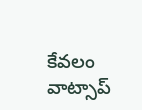కేవలం వాట్సాప్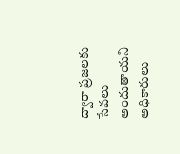ద్వారా ప్రజలకు సేవలు అందుతాయని అధికారులు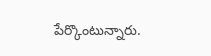పేర్కొంటున్నారు.